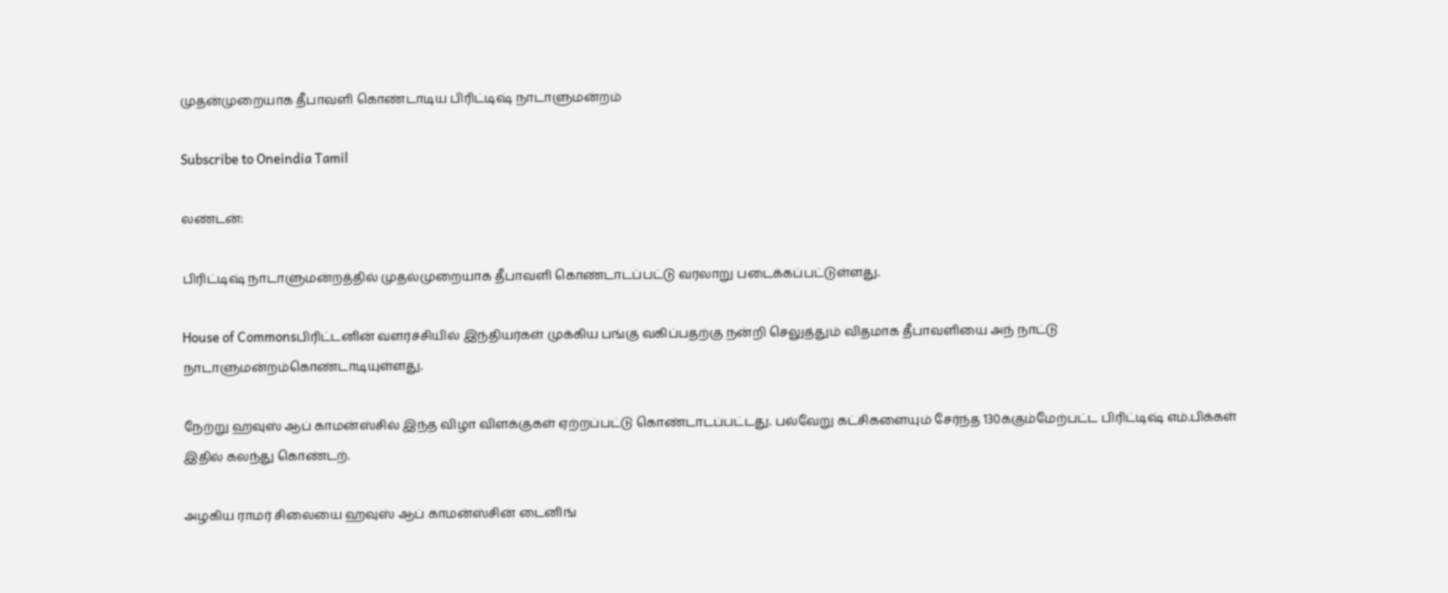முதன்முறையாக தீபாவளி கொண்டாடிய பிரிட்டிஷ் நாடாளுமன்றம்

Subscribe to Oneindia Tamil

லண்டன்:

பிரிட்டிஷ் நாடாளுமன்றத்தில் முதல்முறையாக தீபாவளி கொண்டாடப்பட்டு வரலாறு படைக்கப்பட்டுள்ளது.

House of Commonsபிரிட்டனின் வளர்ச்சியில் இந்தியர்கள் முக்கிய பங்கு வகிப்பதற்கு நன்றி செலுத்தும் விதமாக தீபாவளியை அந் நாட்டு நாடாளுமன்றம்கொண்டாடியுள்ளது.

நேற்று ஹவுஸ் ஆப் காமன்ஸ்சில் இந்த விழா விளக்குகள் ஏற்றப்பட்டு கொண்டாடப்பட்டது. பல்வேறு கட்சிகளையும் சேர்ந்த 130க்கும்மேற்பட்ட பிரிட்டிஷ் எம்.பிக்கள் இதில் கலந்து கொண்டற்.

அழகிய ராமர் சிலையை ஹவுஸ் ஆப் காமன்ஸ்சின் டைனிங்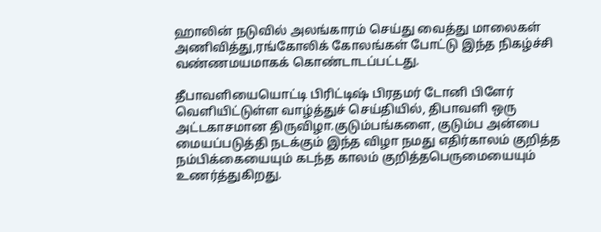ஹாலின் நடுவில் அலங்காரம் செய்து வைத்து மாலைகள் அணிவித்து,ரங்கோலிக் கோலங்கள் போட்டு இந்த நிகழ்ச்சி வண்ணமயமாகக் கொண்டாடப்பட்டது.

தீபாவளியையொட்டி பிரிட்டிஷ் பிரதமர் டோனி பிளேர் வெளியிட்டுள்ள வாழ்த்துச் செய்தியில், திபாவளி ஒரு அட்டகாசமான திருவிழா.குடும்பங்களை, குடும்ப அன்பை மையப்படுத்தி நடக்கும் இந்த விழா நமது எதிர்காலம் குறித்த நம்பிக்கையையும் கடந்த காலம் குறித்தபெருமையையும் உணர்த்துகிறது.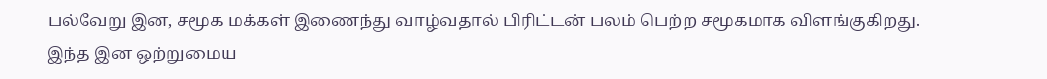பல்வேறு இன, சமூக மக்கள் இணைந்து வாழ்வதால் பிரிட்டன் பலம் பெற்ற சமூகமாக விளங்குகிறது. இந்த இன ஒற்றுமைய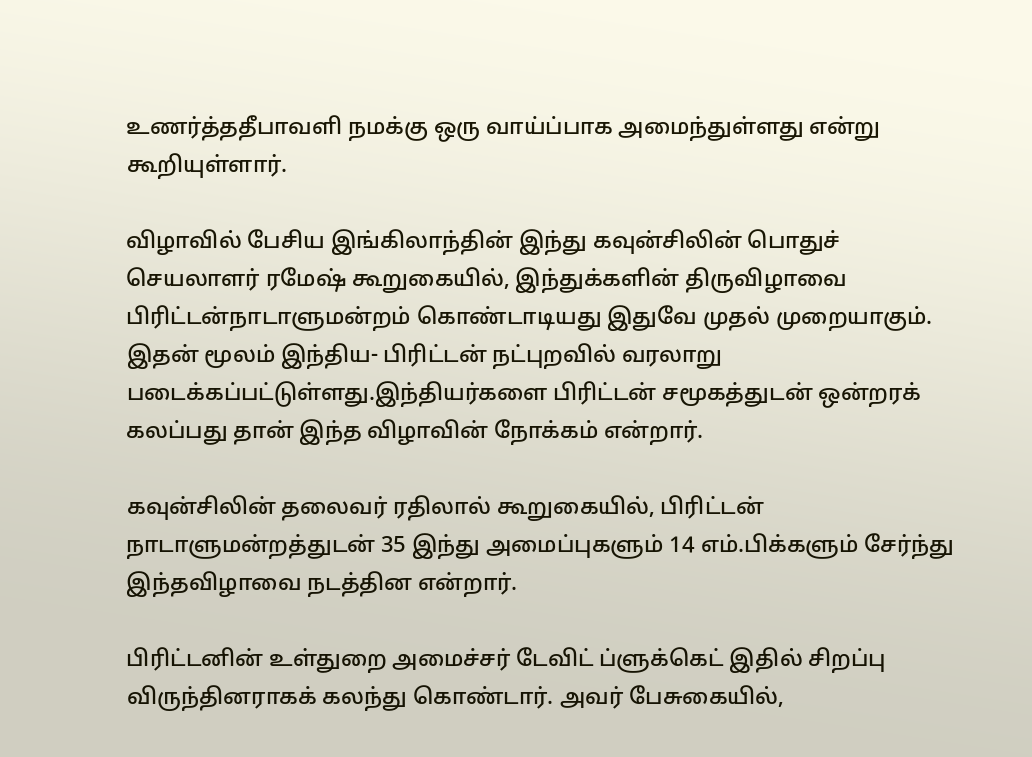உணர்த்ததீபாவளி நமக்கு ஒரு வாய்ப்பாக அமைந்துள்ளது என்று கூறியுள்ளார்.

விழாவில் பேசிய இங்கிலாந்தின் இந்து கவுன்சிலின் பொதுச் செயலாளர் ரமேஷ் கூறுகையில், இந்துக்களின் திருவிழாவை பிரிட்டன்நாடாளுமன்றம் கொண்டாடியது இதுவே முதல் முறையாகும். இதன் மூலம் இந்திய- பிரிட்டன் நட்புறவில் வரலாறு படைக்கப்பட்டுள்ளது.இந்தியர்களை பிரிட்டன் சமூகத்துடன் ஒன்றரக் கலப்பது தான் இந்த விழாவின் நோக்கம் என்றார்.

கவுன்சிலின் தலைவர் ரதிலால் கூறுகையில், பிரிட்டன் நாடாளுமன்றத்துடன் 35 இந்து அமைப்புகளும் 14 எம்.பிக்களும் சேர்ந்து இந்தவிழாவை நடத்தின என்றார்.

பிரிட்டனின் உள்துறை அமைச்சர் டேவிட் ப்ளுக்கெட் இதில் சிறப்பு விருந்தினராகக் கலந்து கொண்டார். அவர் பேசுகையில்,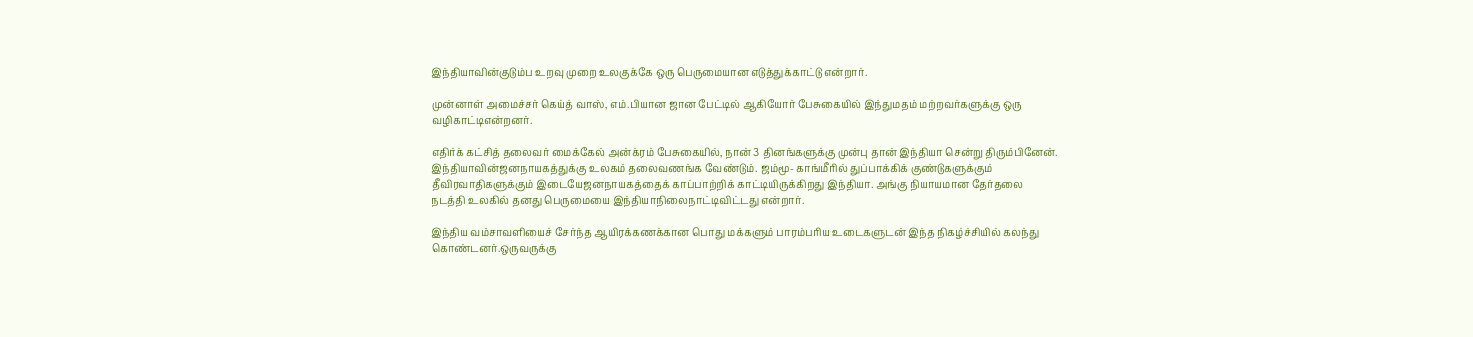இந்தியாவின்குடும்ப உறவு முறை உலகுக்கே ஒரு பெருமையான எடுத்துக்காட்டு என்றார்.

முன்னாள் அமைச்சர் கெய்த் வாஸ், எம்.பியான ஜான பேட்டில் ஆகியோர் பேசுகையில் இந்துமதம் மற்றவர்களுக்கு ஒரு வழிகாட்டிஎன்றனர்.

எதிர்க் கட்சித் தலைவர் மைக்கேல் அன்க்ரம் பேசுகையில், நான் 3 தினங்களுக்கு முன்பு தான் இந்தியா சென்று திரும்பினேன். இந்தியாவின்ஜனநாயகத்துக்கு உலகம் தலைவணங்க வேண்டும். ஜம்மூ- காங்மீரில் துப்பாக்கிக் குண்டுகளுக்கும் தீவிரவாதிகளுக்கும் இடையேஜனநாயகத்தைக் காப்பாற்றிக் காட்டியிருக்கிறது இந்தியா. அங்கு நியாயமான தேர்தலை நடத்தி உலகில் தனது பெருமையை இந்தியாநிலைநாட்டிவிட்டது என்றார்.

இந்திய வம்சாவளியைச் சேர்ந்த ஆயிரக்கணக்கான பொது மக்களும் பாரம்பரிய உடைகளுடன் இந்த நிகழ்ச்சியில் கலந்து கொண்டனர்.ஒருவருக்கு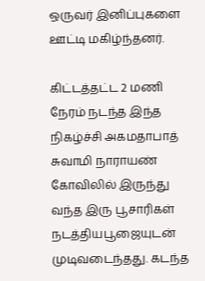ஒருவர் இனிப்புகளை ஊட்டி மகிழ்ந்தனர்.

கிட்டத்தட்ட 2 மணி நேரம் நடந்த இந்த நிகழ்ச்சி அகமதாபாத் சுவாமி நாராயண் கோவிலில் இருந்து வந்த இரு பூசாரிகள் நடத்தியபூஜையுடன் முடிவடைந்தது. கடந்த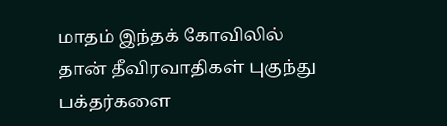மாதம் இந்தக் கோவிலில் தான் தீவிரவாதிகள் புகுந்து பக்தர்களை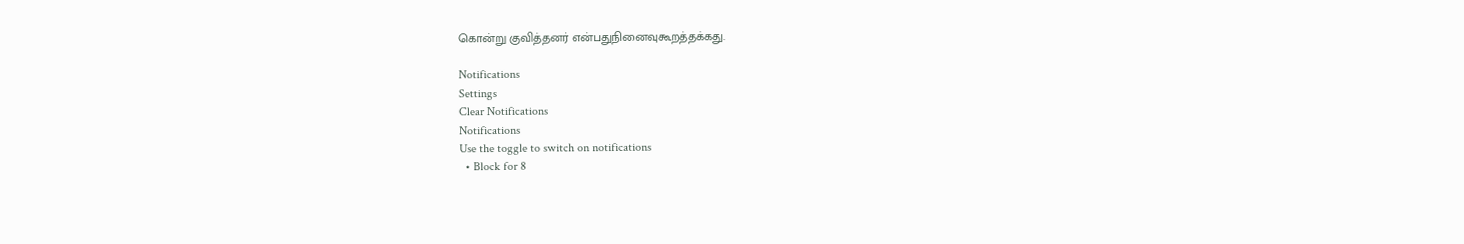கொன்று குவித்தனர் என்பதுநினைவுகூறத்தக்கது.

Notifications
Settings
Clear Notifications
Notifications
Use the toggle to switch on notifications
  • Block for 8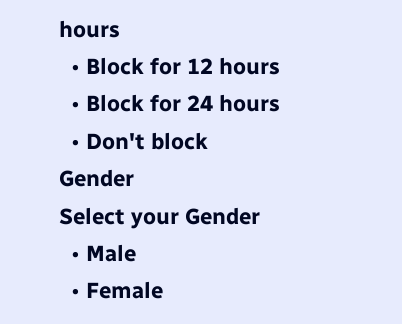hours
  • Block for 12 hours
  • Block for 24 hours
  • Don't block
Gender
Select your Gender
  • Male
  • Female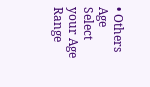• Others
Age
Select your Age Range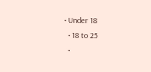• Under 18
  • 18 to 25
  •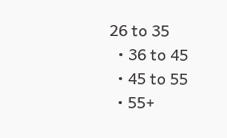26 to 35
  • 36 to 45
  • 45 to 55
  • 55+